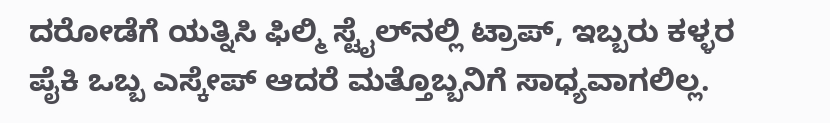ದರೋಡೆಗೆ ಯತ್ನಿಸಿ ಫಿಲ್ಮಿ ಸ್ಟೈಲ್‌ನಲ್ಲಿ ಟ್ರಾಪ್, ಇಬ್ಬರು ಕಳ್ಳರ ಪೈಕಿ ಒಬ್ಬ ಎಸ್ಕೇಪ್ ಆದರೆ ಮತ್ತೊಬ್ಬನಿಗೆ ಸಾಧ್ಯವಾಗಲಿಲ್ಲ.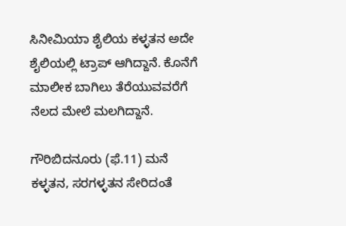ಸಿನೀಮಿಯಾ ಶೈಲಿಯ ಕಳ್ಳತನ ಅದೇ ಶೈಲಿಯಲ್ಲಿ ಟ್ರಾಪ್ ಆಗಿದ್ದಾನೆ. ಕೊನೆಗೆ ಮಾಲೀಕ ಬಾಗಿಲು ತೆರೆಯುವವರೆಗೆ ನೆಲದ ಮೇಲೆ ಮಲಗಿದ್ದಾನೆ.

ಗೌರಿಬಿದನೂರು (ಫೆ.11) ಮನೆ ಕಳ್ಳತನ, ಸರಗಳ್ಳತನ ಸೇರಿದಂತೆ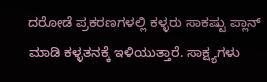ದರೋಡೆ ಪ್ರಕರಣಗಳಲ್ಲಿ ಕಳ್ಳರು ಸಾಕಷ್ಟು ಪ್ಲಾನ್ ಮಾಡಿ ಕಳ್ಳತನಕ್ಕೆ ಇಳಿಯುತ್ತಾರೆ. ಸಾಕ್ಷ್ಯಗಳು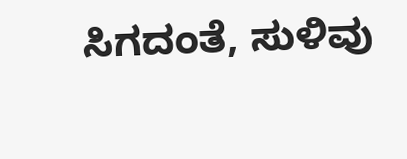ಸಿಗದಂತೆ, ಸುಳಿವು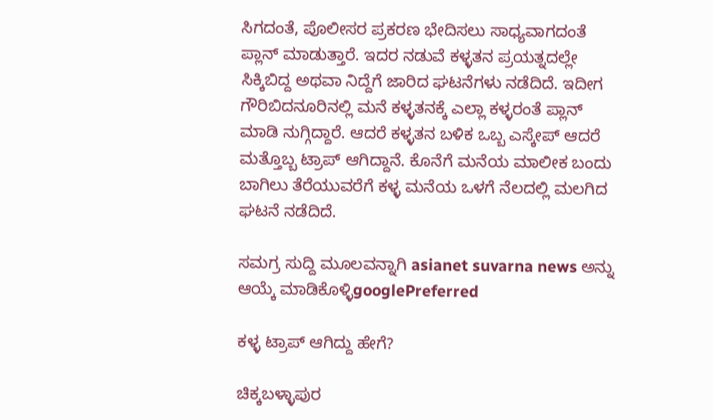ಸಿಗದಂತೆ, ಪೊಲೀಸರ ಪ್ರಕರಣ ಭೇದಿಸಲು ಸಾಧ್ಯವಾಗದಂತೆ ಪ್ಲಾನ್ ಮಾಡುತ್ತಾರೆ. ಇದರ ನಡುವೆ ಕಳ್ಳತನ ಪ್ರಯತ್ನದಲ್ಲೇ ಸಿಕ್ಕಿಬಿದ್ದ ಅಥವಾ ನಿದ್ದೆಗೆ ಜಾರಿದ ಘಟನೆಗಳು ನಡೆದಿದೆ. ಇದೀಗ ಗೌರಿಬಿದನೂರಿನಲ್ಲಿ ಮನೆ ಕಳ್ಳತನಕ್ಕೆ ಎಲ್ಲಾ ಕಳ್ಳರಂತೆ ಪ್ಲಾನ್ ಮಾಡಿ ನುಗ್ಗಿದ್ದಾರೆ. ಆದರೆ ಕಳ್ಳತನ ಬಳಿಕ ಒಬ್ಬ ಎಸ್ಕೇಪ್ ಆದರೆ ಮತ್ತೊಬ್ಬ ಟ್ರಾಪ್ ಆಗಿದ್ದಾನೆ. ಕೊನೆಗೆ ಮನೆಯ ಮಾಲೀಕ ಬಂದು ಬಾಗಿಲು ತೆರೆಯುವರೆಗೆ ಕಳ್ಳ ಮನೆಯ ಒಳಗೆ ನೆಲದಲ್ಲಿ ಮಲಗಿದ ಘಟನೆ ನಡೆದಿದೆ.

ಸಮಗ್ರ ಸುದ್ದಿ ಮೂಲವನ್ನಾಗಿ asianet suvarna news ಅನ್ನು ಆಯ್ಕೆ ಮಾಡಿಕೊಳ್ಳಿgooglePreferred

ಕಳ್ಳ ಟ್ರಾಪ್ ಆಗಿದ್ದು ಹೇಗೆ?

ಚಿಕ್ಕಬಳ್ಳಾಪುರ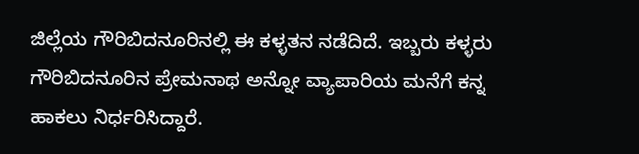ಜಿಲ್ಲೆಯ ಗೌರಿಬಿದನೂರಿನಲ್ಲಿ ಈ ಕಳ್ಳತನ ನಡೆದಿದೆ. ಇಬ್ಬರು ಕಳ್ಳರು ಗೌರಿಬಿದನೂರಿನ ಪ್ರೇಮನಾಥ ಅನ್ನೋ ವ್ಯಾಪಾರಿಯ ಮನೆಗೆ ಕನ್ನ ಹಾಕಲು ನಿರ್ಧರಿಸಿದ್ದಾರೆ.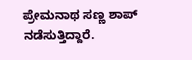ಪ್ರೇಮನಾಥ ಸಣ್ಣ ಶಾಪ್ ನಡೆಸುತ್ತಿದ್ದಾರೆ.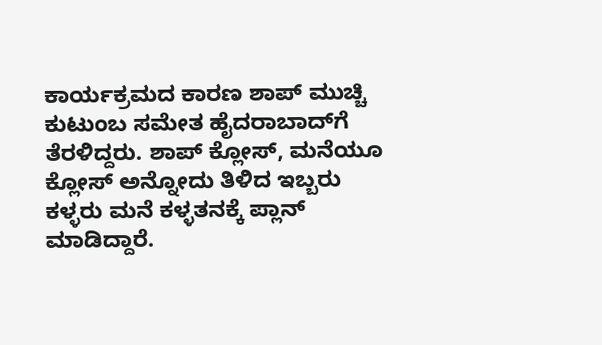ಕಾರ್ಯಕ್ರಮದ ಕಾರಣ ಶಾಪ್ ಮುಚ್ಚಿ ಕುಟುಂಬ ಸಮೇತ ಹೈದರಾಬಾದ್‌ಗೆ ತೆರಳಿದ್ದರು. ಶಾಪ್ ಕ್ಲೋಸ್, ಮನೆಯೂ ಕ್ಲೋಸ್ ಅನ್ನೋದು ತಿಳಿದ ಇಬ್ಬರು ಕಳ್ಳರು ಮನೆ ಕಳ್ಳತನಕ್ಕೆ ಪ್ಲಾನ್ ಮಾಡಿದ್ದಾರೆ.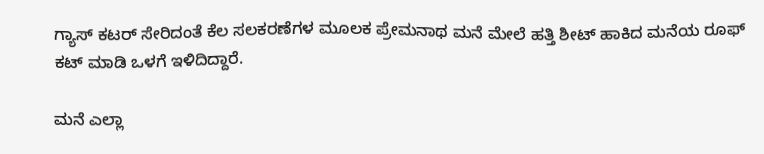ಗ್ಯಾಸ್ ಕಟರ್ ಸೇರಿದಂತೆ ಕೆಲ ಸಲಕರಣೆಗಳ ಮೂಲಕ ಪ್ರೇಮನಾಥ ಮನೆ ಮೇಲೆ ಹತ್ತಿ ಶೀಟ್ ಹಾಕಿದ ಮನೆಯ ರೂಫ್ ಕಟ್ ಮಾಡಿ ಒಳಗೆ ಇಳಿದಿದ್ದಾರೆ.

ಮನೆ ಎಲ್ಲಾ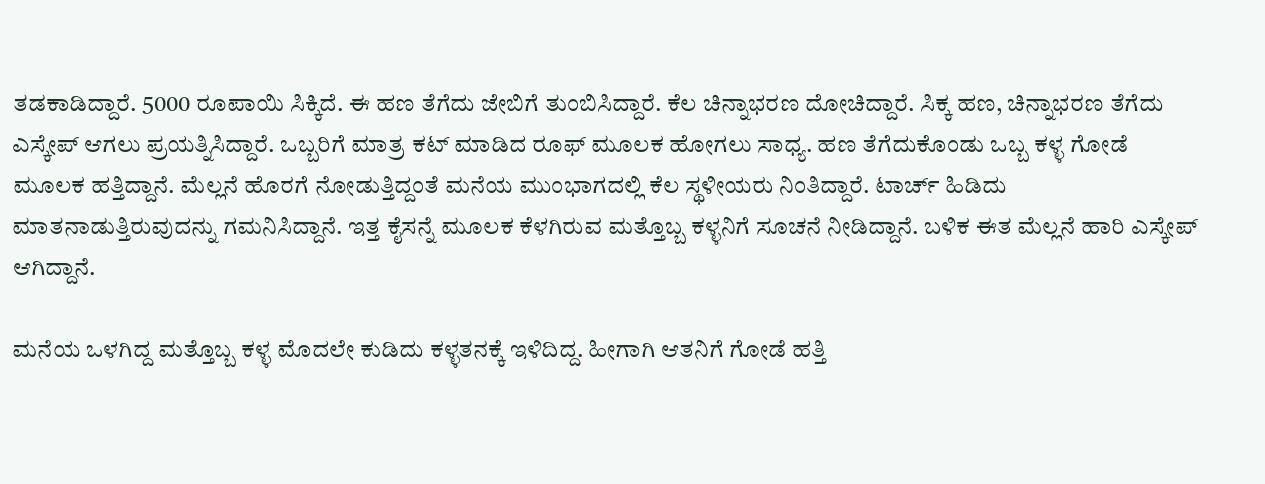ತಡಕಾಡಿದ್ದಾರೆ. 5000 ರೂಪಾಯಿ ಸಿಕ್ಕಿದೆ. ಈ ಹಣ ತೆಗೆದು ಜೇಬಿಗೆ ತುಂಬಿಸಿದ್ದಾರೆ. ಕೆಲ ಚಿನ್ನಾಭರಣ ದೋಚಿದ್ದಾರೆ. ಸಿಕ್ಕ ಹಣ, ಚಿನ್ನಾಭರಣ ತೆಗೆದು ಎಸ್ಕೇಪ್ ಆಗಲು ಪ್ರಯತ್ನಿಸಿದ್ದಾರೆ. ಒಬ್ಬರಿಗೆ ಮಾತ್ರ ಕಟ್ ಮಾಡಿದ ರೂಫ್ ಮೂಲಕ ಹೋಗಲು ಸಾಧ್ಯ. ಹಣ ತೆಗೆದುಕೊಂಡು ಒಬ್ಬ ಕಳ್ಳ ಗೋಡೆ ಮೂಲಕ ಹತ್ತಿದ್ದಾನೆ. ಮೆಲ್ಲನೆ ಹೊರಗೆ ನೋಡುತ್ತಿದ್ದಂತೆ ಮನೆಯ ಮುಂಭಾಗದಲ್ಲಿ ಕೆಲ ಸ್ಥಳೀಯರು ನಿಂತಿದ್ದಾರೆ. ಟಾರ್ಚ್ ಹಿಡಿದು ಮಾತನಾಡುತ್ತಿರುವುದನ್ನು ಗಮನಿಸಿದ್ದಾನೆ. ಇತ್ತ ಕೈಸನ್ನೆ ಮೂಲಕ ಕೆಳಗಿರುವ ಮತ್ತೊಬ್ಬ ಕಳ್ಳನಿಗೆ ಸೂಚನೆ ನೀಡಿದ್ದಾನೆ. ಬಳಿಕ ಈತ ಮೆಲ್ಲನೆ ಹಾರಿ ಎಸ್ಕೇಪ್ ಆಗಿದ್ದಾನೆ.

ಮನೆಯ ಒಳಗಿದ್ದ ಮತ್ತೊಬ್ಬ ಕಳ್ಳ ಮೊದಲೇ ಕುಡಿದು ಕಳ್ಳತನಕ್ಕೆ ಇಳಿದಿದ್ದ. ಹೀಗಾಗಿ ಆತನಿಗೆ ಗೋಡೆ ಹತ್ತಿ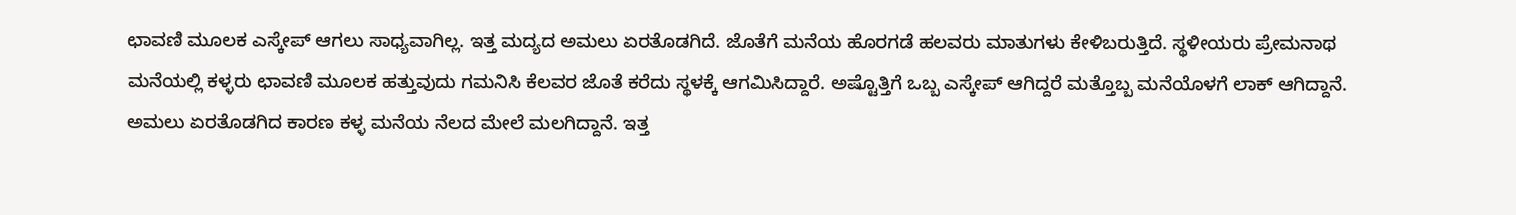ಛಾವಣಿ ಮೂಲಕ ಎಸ್ಕೇಪ್ ಆಗಲು ಸಾಧ್ಯವಾಗಿಲ್ಲ. ಇತ್ತ ಮದ್ಯದ ಅಮಲು ಏರತೊಡಗಿದೆ. ಜೊತೆಗೆ ಮನೆಯ ಹೊರಗಡೆ ಹಲವರು ಮಾತುಗಳು ಕೇಳಿಬರುತ್ತಿದೆ. ಸ್ಥಳೀಯರು ಪ್ರೇಮನಾಥ ಮನೆಯಲ್ಲಿ ಕಳ್ಳರು ಛಾವಣಿ ಮೂಲಕ ಹತ್ತುವುದು ಗಮನಿಸಿ ಕೆಲವರ ಜೊತೆ ಕರೆದು ಸ್ಥಳಕ್ಕೆ ಆಗಮಿಸಿದ್ದಾರೆ. ಅಷ್ಟೊತ್ತಿಗೆ ಒಬ್ಬ ಎಸ್ಕೇಪ್ ಆಗಿದ್ದರೆ ಮತ್ತೊಬ್ಬ ಮನೆಯೊಳಗೆ ಲಾಕ್ ಆಗಿದ್ದಾನೆ. ಅಮಲು ಏರತೊಡಗಿದ ಕಾರಣ ಕಳ್ಳ ಮನೆಯ ನೆಲದ ಮೇಲೆ ಮಲಗಿದ್ದಾನೆ. ಇತ್ತ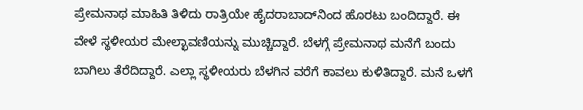ಪ್ರೇಮನಾಥ ಮಾಹಿತಿ ತಿಳಿದು ರಾತ್ರಿಯೇ ಹೈದರಾಬಾದ್‌ನಿಂದ ಹೊರಟು ಬಂದಿದ್ದಾರೆ. ಈ ವೇಳೆ ಸ್ಥಳೀಯರ ಮೇಲ್ಛಾವಣಿಯನ್ನು ಮುಚ್ಚಿದ್ದಾರೆ. ಬೆಳಗ್ಗೆ ಪ್ರೇಮನಾಥ ಮನೆಗೆ ಬಂದು ಬಾಗಿಲು ತೆರೆದಿದ್ದಾರೆ. ಎಲ್ಲಾ ಸ್ಥಳೀಯರು ಬೆಳಗಿನ ವರೆಗೆ ಕಾವಲು ಕುಳಿತಿದ್ದಾರೆ. ಮನೆ ಒಳಗೆ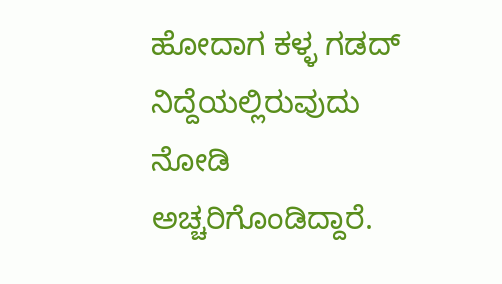ಹೋದಾಗ ಕಳ್ಳ ಗಡದ್ ನಿದ್ದೆಯಲ್ಲಿರುವುದು ನೋಡಿ ಅಚ್ಚರಿಗೊಂಡಿದ್ದಾರೆ.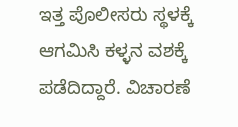ಇತ್ತ ಪೊಲೀಸರು ಸ್ಥಳಕ್ಕೆ ಆಗಮಿಸಿ ಕಳ್ಳನ ವಶಕ್ಕೆ ಪಡೆದಿದ್ದಾರೆ. ವಿಚಾರಣೆ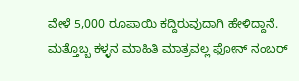ವೇಳೆ 5,000 ರೂಪಾಯಿ ಕದ್ದಿರುವುದಾಗಿ ಹೇಳಿದ್ದಾನೆ. ಮತ್ತೊಬ್ಬ ಕಳ್ಳನ ಮಾಹಿತಿ ಮಾತ್ರವಲ್ಲ ಫೋನ್ ನಂಬರ್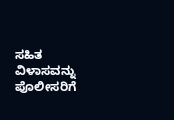ಸಹಿತ ವಿಳಾಸವನ್ನು ಪೊಲೀಸರಿಗೆ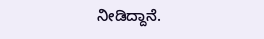ನೀಡಿದ್ದಾನೆ.